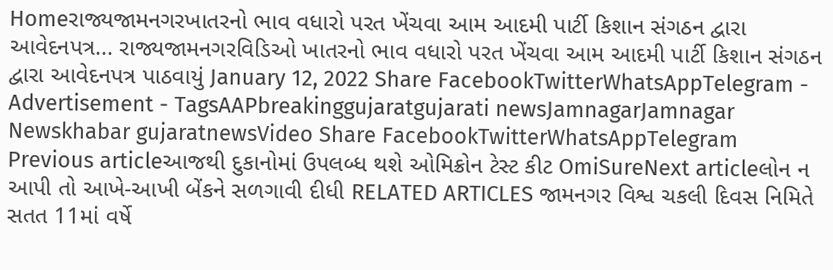Homeરાજ્યજામનગરખાતરનો ભાવ વધારો પરત ખેંચવા આમ આદમી પાર્ટી કિશાન સંગઠન દ્વારા આવેદનપત્ર... રાજ્યજામનગરવિડિઓ ખાતરનો ભાવ વધારો પરત ખેંચવા આમ આદમી પાર્ટી કિશાન સંગઠન દ્વારા આવેદનપત્ર પાઠવાયું January 12, 2022 Share FacebookTwitterWhatsAppTelegram - Advertisement - TagsAAPbreakinggujaratgujarati newsJamnagarJamnagar Newskhabar gujaratnewsVideo Share FacebookTwitterWhatsAppTelegram Previous articleઆજથી દુકાનોમાં ઉપલબ્ધ થશે ઓમિક્રોન ટેસ્ટ કીટ OmiSureNext articleલોન ન આપી તો આખે-આખી બેંકને સળગાવી દીધી RELATED ARTICLES જામનગર વિશ્વ ચકલી દિવસ નિમિતે સતત 11માં વર્ષે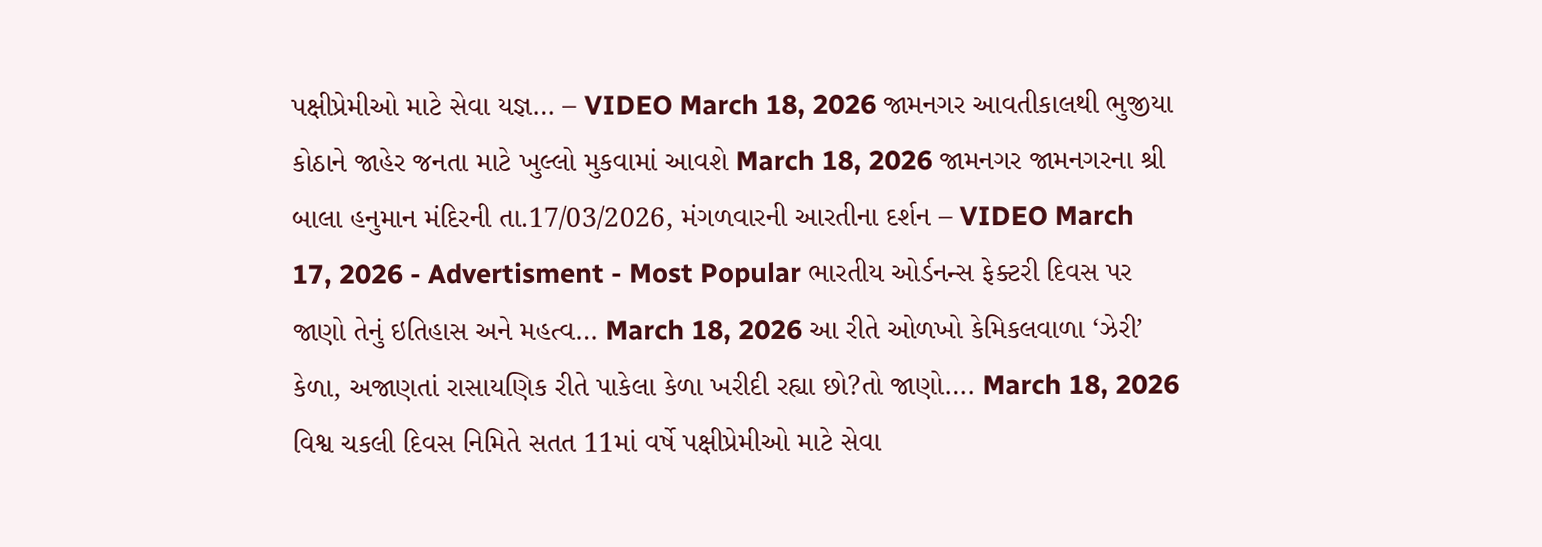પક્ષીપ્રેમીઓ માટે સેવા યજ્ઞ… – VIDEO March 18, 2026 જામનગર આવતીકાલથી ભુજીયા કોઠાને જાહેર જનતા માટે ખુલ્લો મુકવામાં આવશે March 18, 2026 જામનગર જામનગરના શ્રી બાલા હનુમાન મંદિરની તા.17/03/2026, મંગળવારની આરતીના દર્શન – VIDEO March 17, 2026 - Advertisment - Most Popular ભારતીય ઓર્ડનન્સ ફેક્ટરી દિવસ પર જાણો તેનું ઇતિહાસ અને મહત્વ… March 18, 2026 આ રીતે ઓળખો કેમિકલવાળા ‘ઝેરી’ કેળા, અજાણતાં રાસાયણિક રીતે પાકેલા કેળા ખરીદી રહ્યા છો?તો જાણો…. March 18, 2026 વિશ્વ ચકલી દિવસ નિમિતે સતત 11માં વર્ષે પક્ષીપ્રેમીઓ માટે સેવા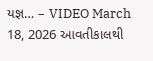યજ્ઞ… – VIDEO March 18, 2026 આવતીકાલથી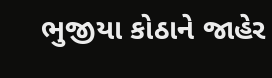ભુજીયા કોઠાને જાહેર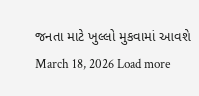જનતા માટે ખુલ્લો મુકવામાં આવશે March 18, 2026 Load more